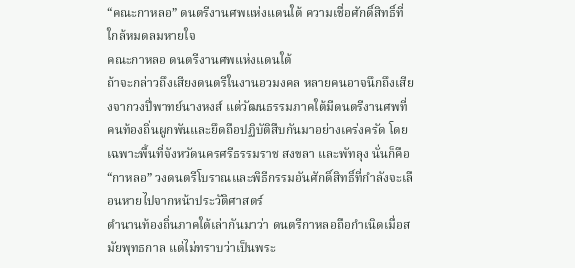“คณะกาหลอ” ดนตรีงานศพแห่งแดนใต้ ความเชื่อศักดิ์สิทธิ์ที่ใกล้หมดลมหายใจ
คณะกาหลอ ดนตรีงานศพแห่งแดนใต้
ถ้าจะกล่าวถึงเสียงดนตรีในงานอวมงคล หลายคนอาจนึกถึงเสียงจากวงปี่พาทย์นางหงส์ แต่วัฒนธรรมภาคใต้มีดนตรีงานศพที่คนท้องถิ่นผูกพันและยึดถือปฏิบัติสืบกันมาอย่างเคร่งครัด โดยเฉพาะพื้นที่จังหวัดนครศรีธรรมราช สงขลา และพัทลุง นั่นก็คือ “กาหลอ” วงดนตรีโบราณและพิธีกรรมอันศักดิ์สิทธิ์ที่กำลังจะเลือนหายไปจากหน้าประวัติศาสตร์
ตำนานท้องถิ่นภาคใต้เล่ากันมาว่า ดนตรีกาหลอถือกำเนิดเมื่อสมัยพุทธกาล แต่ไม่ทราบว่าเป็นพระ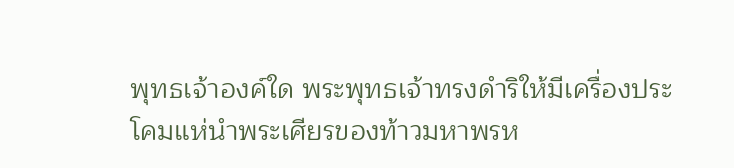พุทธเจ้าองค์ใด พระพุทธเจ้าทรงดำริให้มีเครื่องประโคมแห่นำพระเศียรของท้าวมหาพรห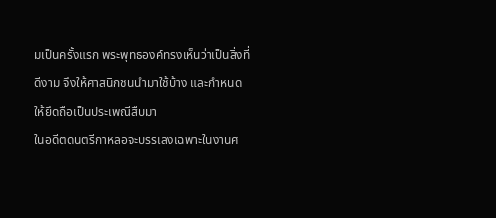มเป็นครั้งแรก พระพุทธองค์ทรงเห็นว่าเป็นสิ่งที่ดีงาม จึงให้ศาสนิกชนนำมาใช้บ้าง และกำหนดให้ยึดถือเป็นประเพณีสืบมา
ในอดีตดนตรีกาหลอจะบรรเลงเฉพาะในงานศ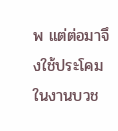พ แต่ต่อมาจึงใช้ประโคมในงานบวช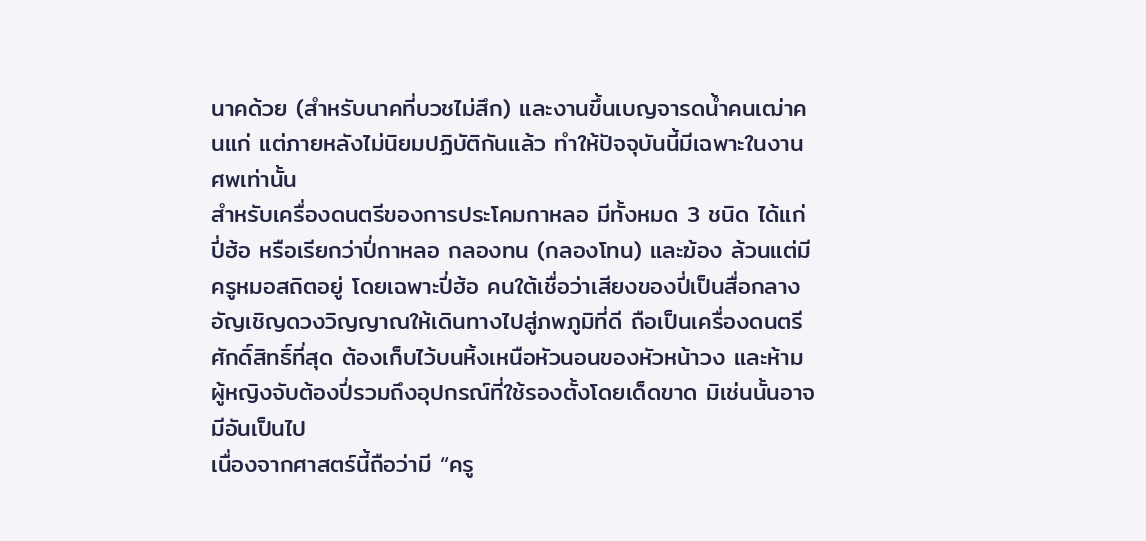นาคด้วย (สำหรับนาคที่บวชไม่สึก) และงานขึ้นเบญจารดน้ำคนเฒ่าคนแก่ แต่ภายหลังไม่นิยมปฏิบัติกันแล้ว ทำให้ปัจจุบันนี้มีเฉพาะในงานศพเท่านั้น
สำหรับเครื่องดนตรีของการประโคมกาหลอ มีทั้งหมด 3 ชนิด ได้แก่ ปี่ฮ้อ หรือเรียกว่าปี่กาหลอ กลองทน (กลองโทน) และฆ้อง ล้วนแต่มีครูหมอสถิตอยู่ โดยเฉพาะปี่ฮ้อ คนใต้เชื่อว่าเสียงของปี่เป็นสื่อกลางอัญเชิญดวงวิญญาณให้เดินทางไปสู่ภพภูมิที่ดี ถือเป็นเครื่องดนตรีศักดิ์สิทธิ์ที่สุด ต้องเก็บไว้บนหิ้งเหนือหัวนอนของหัวหน้าวง และห้ามผู้หญิงจับต้องปี่รวมถึงอุปกรณ์ที่ใช้รองตั้งโดยเด็ดขาด มิเช่นนั้นอาจมีอันเป็นไป
เนื่องจากศาสตร์นี้ถือว่ามี “ครู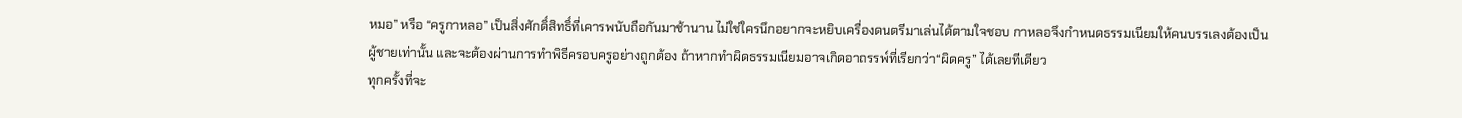หมอ” หรือ “ครูกาหลอ” เป็นสิ่งศักดิ์สิทธิ์ที่เคารพนับถือกันมาช้านาน ไม่ใช่ใครนึกอยากจะหยิบเครื่องดนตรีมาเล่นได้ตามใจชอบ กาหลอจึงกำหนดธรรมเนียมให้คนบรรเลงต้องเป็นผู้ชายเท่านั้น และจะต้องผ่านการทำพิธีครอบครูอย่างถูกต้อง ถ้าหากทำผิดธรรมเนียมอาจเกิดอาถรรพ์ที่เรียกว่า“ผิดครู” ได้เลยทีเดียว
ทุกครั้งที่จะ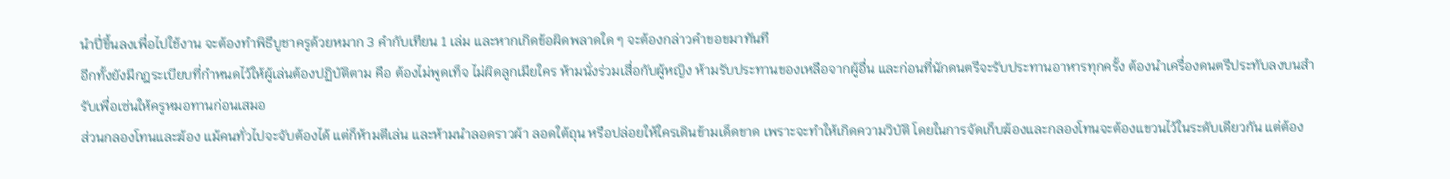นำปี่ขึ้นลงเพื่อไปใช้งาน จะต้องทำพิธีบูชาครูด้วยหมาก 3 คำกับเทียน 1 เล่ม และหากเกิดข้อผิดพลาดใด ๆ จะต้องกล่าวคำขอขมาทันที
อีกทั้งยังมีกฎระเบียบที่กำหนดไว้ให้ผู้เล่นต้องปฏิบัติตาม คือ ต้องไม่พูดเท็จ ไม่ผิดลูกเมียใคร ห้ามนั่งร่วมเสื่อกับผู้หญิง ห้ามรับประทานของเหลือจากผู้อื่น และก่อนที่นักดนตรีจะรับประทานอาหารทุกครั้ง ต้องนำเครื่องดนตรีประทับลงบนสำรับเพื่อเซ่นให้ครูหมอทานก่อนเสมอ
ส่วนกลองโทนและฆ้อง แม้คนทั่วไปจะจับต้องได้ แต่ก็ห้ามตีเล่น และห้ามนำลอดราวผ้า ลอดใต้ถุน หรือปล่อยให้ใครเดินข้ามเด็ดขาด เพราะจะทำให้เกิดความวิบัติ โดยในการจัดเก็บฆ้องและกลองโทนจะต้องแขวนไว้ในระดับเดียวกัน แต่ต้อง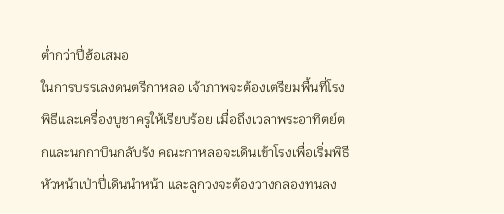ต่ำกว่าปี่ฮ้อเสมอ
ในการบรรเลงดนตรีกาหลอ เจ้าภาพจะต้องเตรียมพื้นที่โรงพิธีและเครื่องบูชาครูให้เรียบร้อย เมื่อถึงเวลาพระอาทิตย์ตกและนกกาบินกลับรัง คณะกาหลอจะเดินเข้าโรงเพื่อเริ่มพิธี หัวหน้าเป่าปี่เดินนำหน้า และลูกวงจะต้องวางกลองทนลง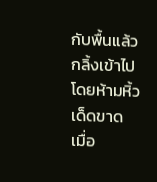กับพื้นแล้วกลิ้งเข้าไปโดยห้ามหิ้วเด็ดขาด
เมื่อ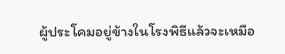ผู้ประโคมอยู่ข้างในโรงพิธีแล้วจะเหมือ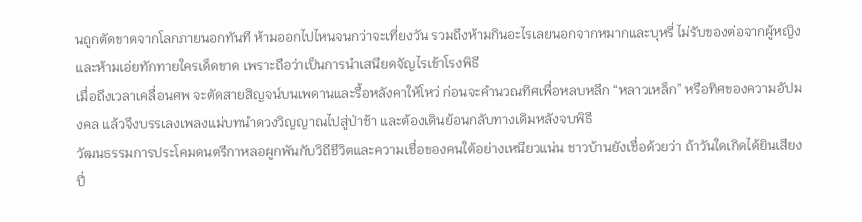นถูกตัดขาดจากโลกภายนอกทันที ห้ามออกไปไหนจนกว่าจะเที่ยงวัน รวมถึงห้ามกินอะไรเลยนอกจากหมากและบุหรี่ ไม่รับของต่อจากผู้หญิง และห้ามเอ่ยทักทายใครเด็ดขาด เพราะถือว่าเป็นการนำเสนียดจัญไรเข้าโรงพิธี
เมื่อถึงเวลาเคลื่อนศพ จะตัดสายสิญจน์บนเพดานและรื้อหลังคาให้โหว่ ก่อนจะคำนวณทิศเพื่อหลบหลีก “หลาวเหล็ก” หรือทิศของความอัปมงคล แล้วจึงบรรเลงเพลงแม่บทนำดวงวิญญาณไปสู่ป่าช้า และต้องเดินย้อนกลับทางเดิมหลังจบพิธี
วัฒนธรรมการประโคมดนตรีกาหลอผูกพันกับวิถีชีวิตและความเชื่อของคนใต้อย่างเหนียวแน่น ชาวบ้านยังเชื่อด้วยว่า ถ้าวันใดเกิดได้ยินเสียงปี่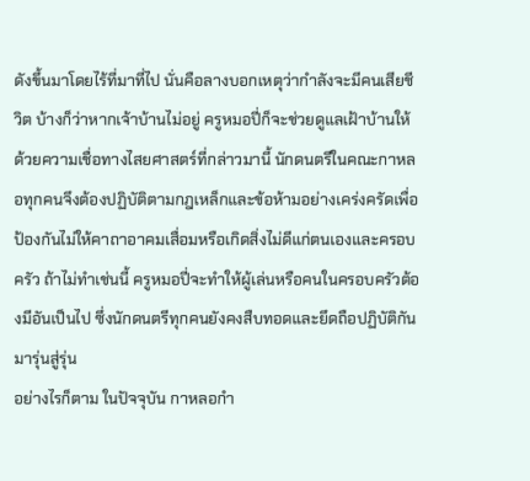ดังขึ้นมาโดยไร้ที่มาที่ไป นั่นคือลางบอกเหตุว่ากำลังจะมีคนเสียชีวิต บ้างก็ว่าหากเจ้าบ้านไม่อยู่ ครูหมอปี่ก็จะช่วยดูแลเฝ้าบ้านให้
ด้วยความเชื่อทางไสยศาสตร์ที่กล่าวมานี้ นักดนตรีในคณะกาหลอทุกคนจึงต้องปฏิบัติตามกฎเหล็กและข้อห้ามอย่างเคร่งครัดเพื่อป้องกันไม่ให้คาถาอาคมเสื่อมหรือเกิดสิ่งไม่ดีแก่ตนเองและครอบครัว ถ้าไม่ทำเช่นนี้ ครูหมอปี่จะทำให้ผู้เล่นหรือคนในครอบครัวต้องมีอันเป็นไป ซึ่งนักดนตรีทุกคนยังคงสืบทอดและยึดถือปฏิบัติกันมารุ่นสู่รุ่น
อย่างไรก็ตาม ในปัจจุบัน กาหลอกำ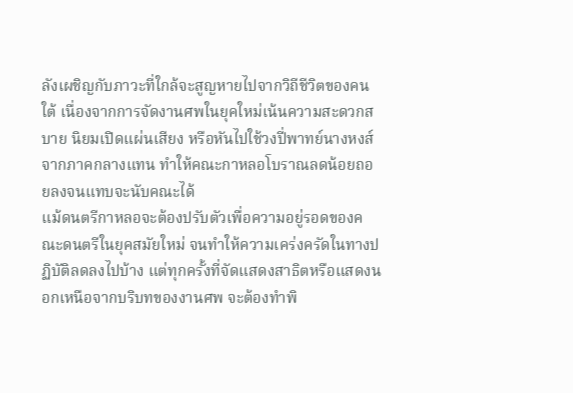ลังเผชิญกับภาวะที่ใกล้จะสูญหายไปจากวิถีชีวิตของคนใต้ เนื่องจากการจัดงานศพในยุคใหม่เน้นความสะดวกสบาย นิยมเปิดแผ่นเสียง หรือหันไปใช้วงปี่พาทย์นางหงส์จากภาคกลางแทน ทำให้คณะกาหลอโบราณลดน้อยถอยลงจนแทบจะนับคณะได้
แม้ดนตรีกาหลอจะต้องปรับตัวเพื่อความอยู่รอดของคณะดนตรีในยุคสมัยใหม่ จนทำให้ความเคร่งครัดในทางปฏิบัติลดลงไปบ้าง แต่ทุกครั้งที่จัดแสดงสาธิตหรือแสดงนอกเหนือจากบริบทของงานศพ จะต้องทำพิ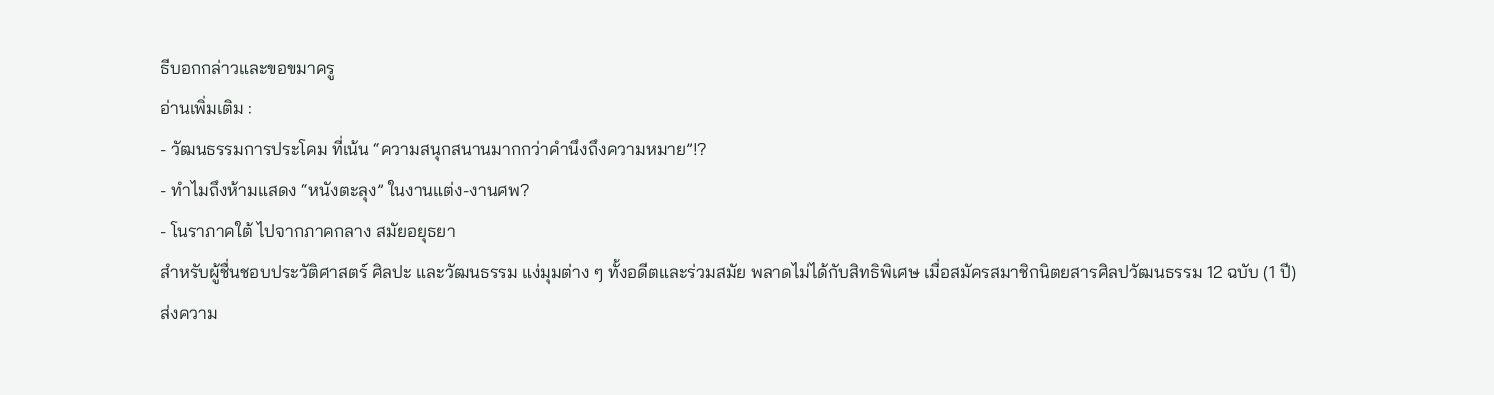ธีบอกกล่าวและขอขมาครู
อ่านเพิ่มเติม :
- วัฒนธรรมการประโคม ที่เน้น “ความสนุกสนานมากกว่าคำนึงถึงความหมาย”!?
- ทำไมถึงห้ามแสดง “หนังตะลุง” ในงานแต่ง-งานศพ?
- โนราภาคใต้ ไปจากภาคกลาง สมัยอยุธยา
สำหรับผู้ชื่นชอบประวัติศาสตร์ ศิลปะ และวัฒนธรรม แง่มุมต่าง ๆ ทั้งอดีตและร่วมสมัย พลาดไม่ได้กับสิทธิพิเศษ เมื่อสมัครสมาชิกนิตยสารศิลปวัฒนธรรม 12 ฉบับ (1 ปี) ส่งความ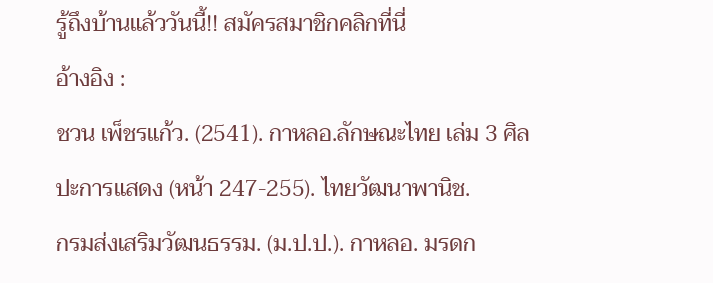รู้ถึงบ้านแล้ววันนี้!! สมัครสมาชิกคลิกที่นี่
อ้างอิง :
ชวน เพ็ชรแก้ว. (2541). กาหลอ.ลักษณะไทย เล่ม 3 ศิลปะการแสดง (หน้า 247-255). ไทยวัฒนาพานิช.
กรมส่งเสริมวัฒนธรรม. (ม.ป.ป.). กาหลอ. มรดก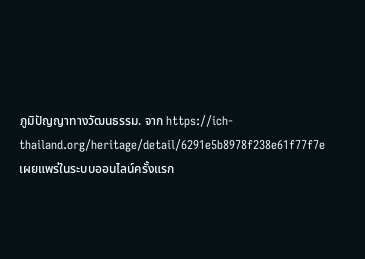ภูมิปัญญาทางวัฒนธรรม. จาก https://ich-thailand.org/heritage/detail/6291e5b8978f238e61f77f7e
เผยแพร่ในระบบออนไลน์ครั้งแรก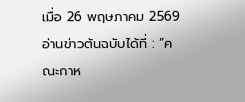เมื่อ 26 พฤษภาคม 2569
อ่านข่าวต้นฉบับได้ที่ : “คณะกาห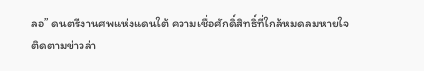ลอ” ดนตรีงานศพแห่งแดนใต้ ความเชื่อศักดิ์สิทธิ์ที่ใกล้หมดลมหายใจ
ติดตามข่าวล่า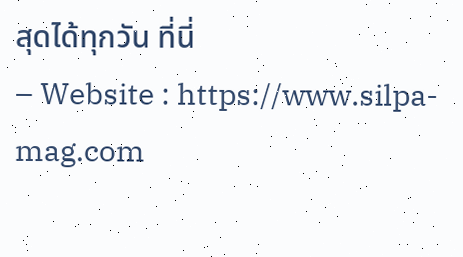สุดได้ทุกวัน ที่นี่
– Website : https://www.silpa-mag.com